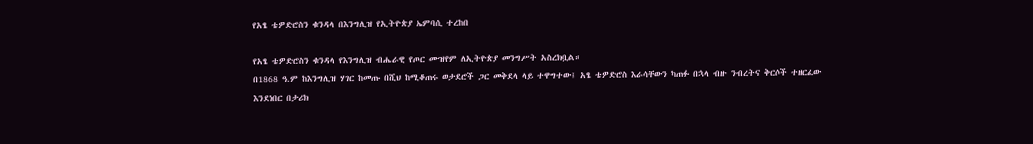የአፄ ቴዎድሮስን ቁንዳላ በእንግሊዝ የኢትዮጵያ ኤምባሲ ተረከበ

የአፄ ቴዎድሮስን ቁንዳላ የእንግሊዝ ብሔራዊ የጦር ሙዝየም ለኢትዮጵያ መንግሥት አስረክቧል።
በ1868 ዓ.ም ከእንግሊዝ ሃገር ከመጡ በሺህ ከሚቆጠሩ ወታደሮች ጋር መቅደላ ላይ ተዋግተው፤ አፄ ቴዎድሮስ እራሳቸውን ካጠፉ በኋላ ብዙ ንብረትና ቅርሶች ተዘርፈው እንደነበር በታሪክ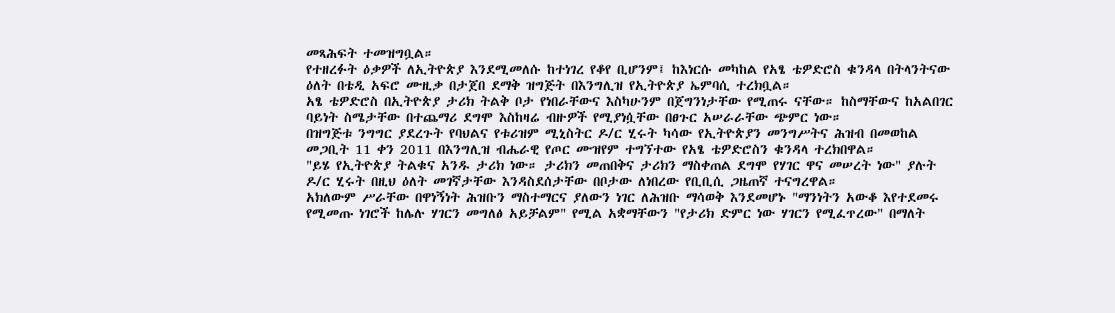መጻሕፍት ተመዝግቧል።
የተዘረፉት ዕቃዎች ለኢትዮጵያ እንደሚመለሱ ከተነገረ የቆየ ቢሆንም፤ ከእነርሱ መካከል የአፄ ቴዎድሮስ ቁንዳላ በትላንትናው ዕለት በቴዲ አፍሮ ሙዚቃ በታጀበ ደማቅ ዝግጅት በእንግሊዝ የኢትዮጵያ ኤምባሲ ተረክቧል።
አፄ ቴዎድሮስ በኢትዮጵያ ታሪክ ትልቅ ቦታ የነበራቸውና እስካሁንም በጀግንነታቸው የሚጠሩ ናቸው። ከስማቸውና ከአልበገር ባይነት ስሜታቸው በተጨማሪ ደግሞ እስከዛሬ ብዙዎች የሚያነሷቸው በፀጉር አሠራራቸው ጭምር ነው።
በዝግጅቱ ንግግር ያደረጉት የባህልና የቱሪዝም ሚኒስትር ዶ/ር ሂሩት ካሳው የኢትዮጵያን መንግሥትና ሕዝብ በመወከል መጋቢት 11 ቀን 2011 በእንግሊዝ ብሔራዊ የጦር ሙዝየም ተግኘተው የአፄ ቴዎድሮስን ቁንዳላ ተረክበዋል።
"ይሄ የኢትዮጵያ ትልቁና አንዱ ታሪክ ነው። ታሪክን መጠበቅና ታሪክን ማስቀጠል ደግሞ የሃገር ዋና መሠረት ነው" ያሉት ዶ/ር ሂሩት በዚህ ዕለት መገኛታቸው እንዳስደሰታቸው በቦታው ለነበረው የቢቢሲ ጋዜጠኛ ተናግረዋል።
አክለውም ሥራቸው በዋነኝነት ሕዝቡን ማስተማርና ያለውን ነገር ለሕዝቡ ማሳወቅ እንደመሆኑ "ማንነትን አውቆ እየተደመሩ የሚመጡ ነገሮች ከሌሉ ሃገርን መግለፅ አይቻልም" የሚል አቋማቸውን "የታሪክ ድምር ነው ሃገርን የሚፈጥረው" በማለት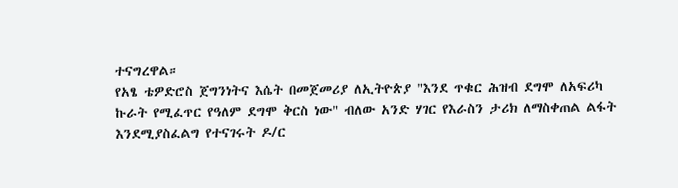ተናግረዋል።
የአፄ ቴዎድሮስ ጀግንነትና እሴት በመጀመሪያ ለኢትዮጵያ "እንደ ጥቁር ሕዝብ ደግሞ ለአፍሪካ ኩራት የሚፈጥር የዓለም ደግሞ ቅርስ ነው" ብለው አንድ ሃገር የእራስን ታሪክ ለማስቀጠል ልፋት እንደሚያስፈልግ የተናገሩት ዶ/ር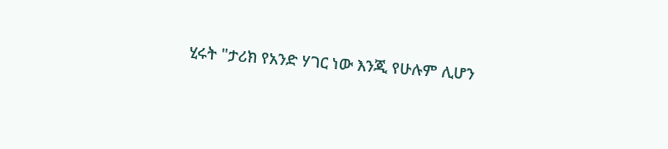ሂሩት "ታሪክ የአንድ ሃገር ነው እንጂ የሁሉም ሊሆን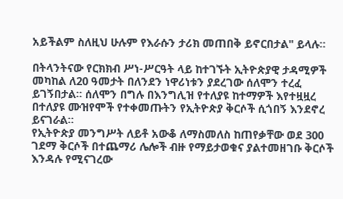አይችልም ስለዚህ ሁሉም የእራሱን ታሪክ መጠበቅ ይኖርበታል" ይላሉ።

በትላንትናው የርክክብ ሥነ-ሥርዓት ላይ ከተገኙት ኢትዮጵያዊ ታዳሚዎች መካከል ለ20 ዓመታት በለንደን ነዋሪነቱን ያደረገው ሰለሞን ተረፈ ይገኝበታል። ሰለሞን በግሉ በእንግሊዝ የተለያዩ ከተማዎች እየተዟዟረ በተለያዩ ሙዝየሞች የተቀመጡትን የኢትዮጵያ ቅርሶች ሲጎበኝ እንደኖረ ይናገራል።
የኢትዮጵያ መንግሥት ለይቶ አውቆ ለማስመለስ ከጠየቃቸው ወደ 300 ገደማ ቅርሶች በተጨማሪ ሌሎች ብዙ የማይታወቁና ያልተመዘገቡ ቅርሶች እንዳሉ የሚናገረው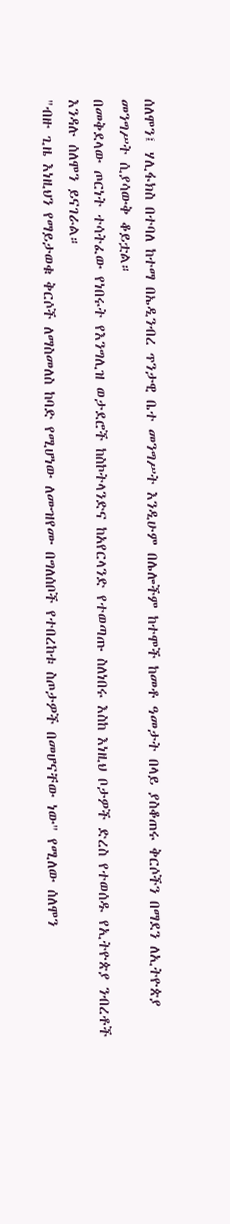ሰለሞን፤ ሃሊፋክስ በተባለ ከተማ በኤዲንብረ ጥንታዊ ቤተ መንግሥት እንዲሁም በሌሎችም ከተሞች ከመቶ ዓመታት በላይ ያስቆጠሩ ቅርሶችን በማደን ለኢትዮጵያ መንግሥት ሲያሳውቅ ቆይቷል።
በመቅደላው ጦርነት ተሳትፈው የነበሩት የእንግሊዝ ወታደሮች ከስኮትላንድና ከአየርላንድ የተወጣጡ ስለነበሩ እስከ እነዚህ ቦታዎች ድረስ የተወሰዱ የኢትዮጵያ ንብረቶች እንዳሉ ሰለሞን ይናገራል።
"ብዙ ጊዜ እነዚህን የማይታወቁ ቅርሶች ለማስመለስ ከባድ የሚሆነው ለሙዝየሙ በግለሰቦች የተበረከቱ ስጦታዎች በመሆናቸው ነው" የሚለው ሰለሞን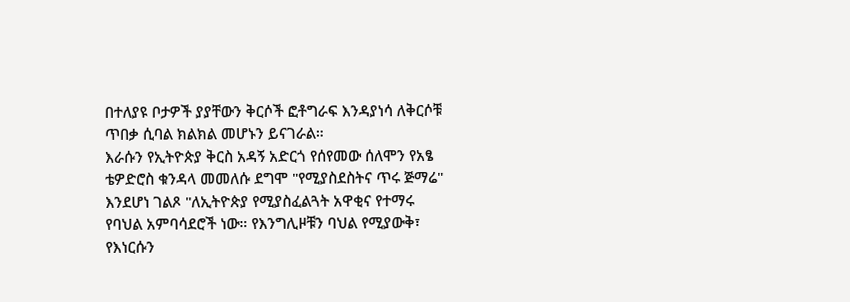በተለያዩ ቦታዎች ያያቸውን ቅርሶች ፎቶግራፍ እንዳያነሳ ለቅርሶቹ ጥበቃ ሲባል ክልክል መሆኑን ይናገራል።
እራሱን የኢትዮጵያ ቅርስ አዳኝ አድርጎ የሰየመው ሰለሞን የአፄ ቴዎድሮስ ቁንዳላ መመለሱ ደግሞ "የሚያስደስትና ጥሩ ጅማሬ" እንደሆነ ገልጾ "ለኢትዮጵያ የሚያስፈልጓት አዋቂና የተማሩ የባህል አምባሳደሮች ነው። የእንግሊዞቹን ባህል የሚያውቅ፣ የእነርሱን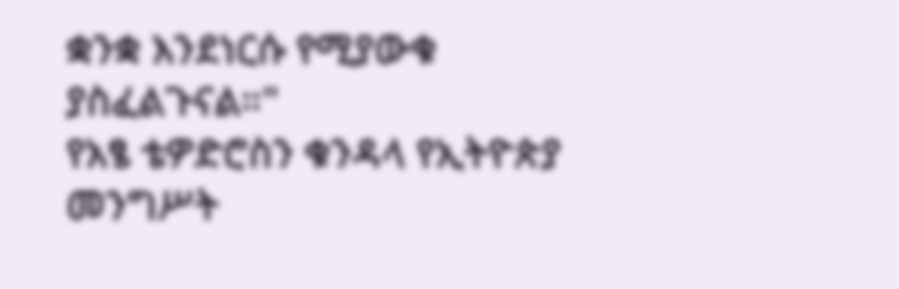ቋንቋ እንደነርሱ የሚያውቁ ያስፈልጉናል።"
የአፄ ቴዎድሮስን ቁንዳላ የኢትዮጵያ መንግሥት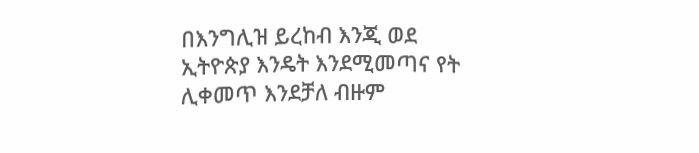በእንግሊዝ ይረከብ እንጂ ወደ ኢትዮጵያ እንዴት እንደሚመጣና የት ሊቀመጥ እንደቻለ ብዙም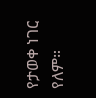የታወቀ ነገር የለም።